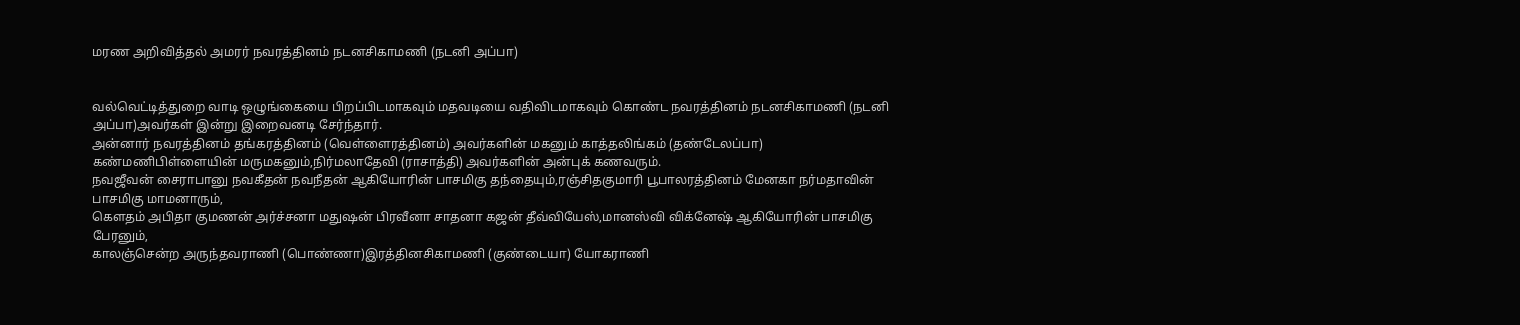மரண அறிவித்தல் அமரர் நவரத்தினம் நடனசிகாமணி (நடனி அப்பா)


வல்வெட்டித்துறை வாடி ஒழுங்கையை பிறப்பிடமாகவும் மதவடியை வதிவிடமாகவும் கொண்ட நவரத்தினம் நடனசிகாமணி (நடனி அப்பா)அவர்கள் இன்று இறைவனடி சேர்ந்தார்.
அன்னார் நவரத்தினம் தங்கரத்தினம் (வெள்ளைரத்தினம்) அவர்களின் மகனும் காத்தலிங்கம் (தண்டேலப்பா) கண்மணிபிள்ளையின் மருமகனும்,நிர்மலாதேவி (ராசாத்தி) அவர்களின் அன்புக் கணவரும்.
நவஜீவன் சைராபானு நவகீதன் நவநீதன் ஆகியோரின் பாசமிகு தந்தையும்,ரஞ்சிதகுமாரி பூபாலரத்தினம் மேனகா நர்மதாவின் பாசமிகு மாமனாரும்,
கௌதம் அபிதா குமணன் அர்ச்சனா மதுஷன் பிரவீனா சாதனா கஜன் தீவ்வியேஸ்,மானஸ்வி விக்னேஷ் ஆகியோரின் பாசமிகு பேரனும்,
காலஞ்சென்ற அருந்தவராணி (பொண்ணா)இரத்தினசிகாமணி (குண்டையா) யோகராணி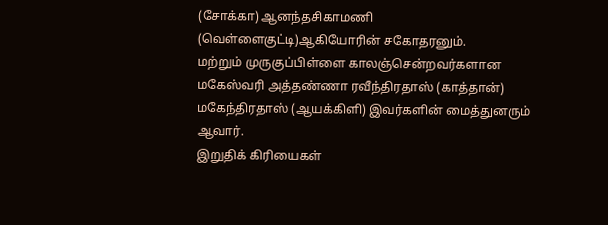(சோக்கா) ஆனந்தசிகாமணி (வெள்ளைகுட்டி)ஆகியோரின் சகோதரனும்.
மற்றும் முருகுப்பிள்ளை காலஞ்சென்றவர்களான மகேஸ்வரி அத்தண்ணா ரவீந்திரதாஸ் (காத்தான்)
மகேந்திரதாஸ் (ஆயக்கிளி) இவர்களின் மைத்துனரும் ஆவார்.
இறுதிக் கிரியைகள்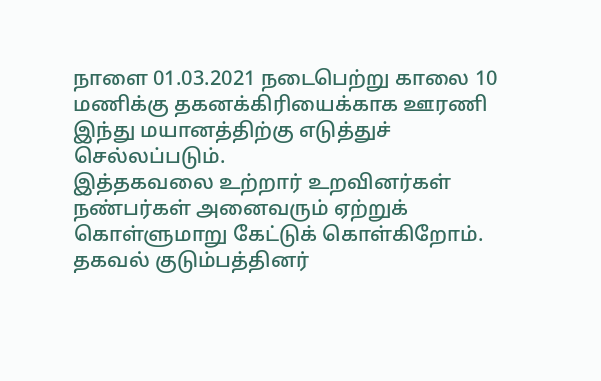நாளை 01.03.2021 நடைபெற்று காலை 10 மணிக்கு தகனக்கிரியைக்காக ஊரணி இந்து மயானத்திற்கு எடுத்துச் செல்லப்படும்.
இத்தகவலை உற்றார் உறவினர்கள் நண்பர்கள் அனைவரும் ஏற்றுக் கொள்ளுமாறு கேட்டுக் கொள்கிறோம்.
தகவல் குடும்பத்தினர்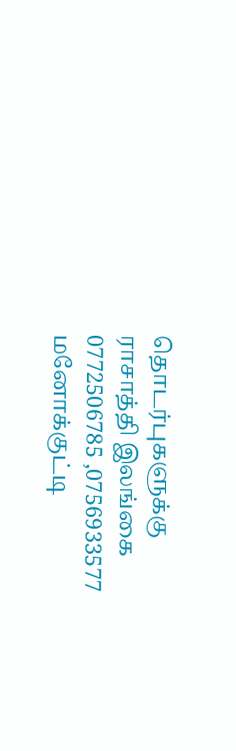தொடர்புகளுக்கு
ராசாத்தி இலங்கை 0772506785 ,0756933577
மனோக்குட்டி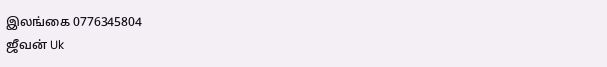இலங்கை 0776345804
ஜீவன் Uk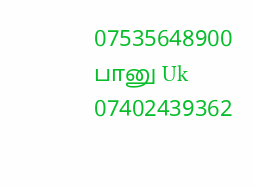07535648900
பானு Uk 07402439362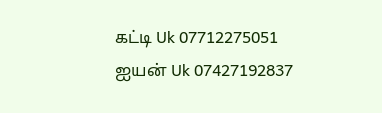கட்டி Uk 07712275051
ஐயன் Uk 07427192837